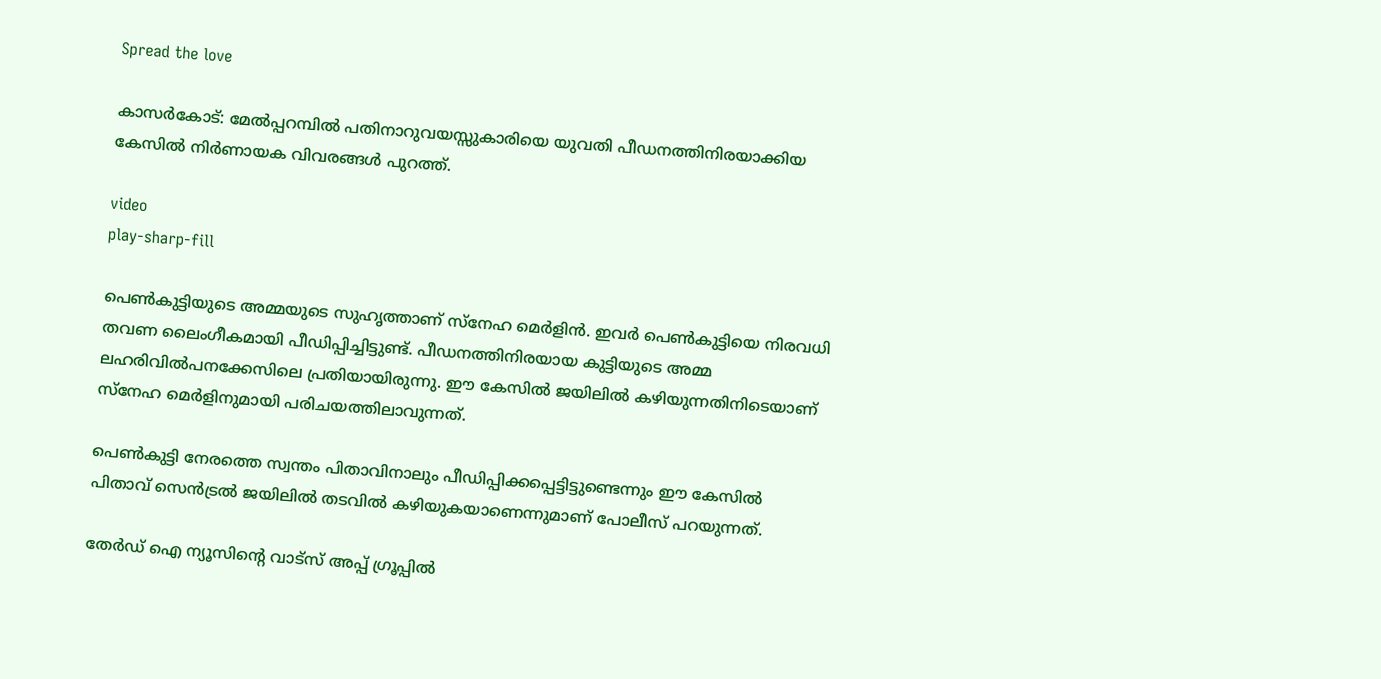Spread the love

കാസർകോട്: മേൽപ്പറമ്പിൽ പതിനാറുവയസ്സുകാരിയെ യുവതി പീഡനത്തിനിരയാക്കിയ കേസിൽ നിർണായക വിവരങ്ങൾ പുറത്ത്.

video
play-sharp-fill

പെൺകുട്ടിയുടെ അമ്മയുടെ സുഹൃത്താണ് സ്‌നേഹ മെർളിൻ. ഇവർ പെൺകുട്ടിയെ നിരവധി തവണ ലൈംഗീകമായി പീഡിപ്പിച്ചിട്ടുണ്ട്. പീഡനത്തിനിരയായ കുട്ടിയുടെ അമ്മ ലഹരിവിൽപനക്കേസിലെ പ്രതിയായിരുന്നു. ഈ കേസിൽ ജയിലിൽ കഴിയുന്നതിനിടെയാണ് സ്‌നേഹ മെർളിനുമായി പരിചയത്തിലാവുന്നത്.

പെൺകുട്ടി നേരത്തെ സ്വന്തം പിതാവിനാലും പീഡിപ്പിക്കപ്പെട്ടിട്ടുണ്ടെന്നും ഈ കേസിൽ പിതാവ് സെൻട്രൽ ജയിലിൽ തടവിൽ കഴിയുകയാണെന്നുമാണ് പോലീസ് പറയുന്നത്.

തേർഡ് ഐ ന്യൂസിന്റെ വാട്സ് അപ്പ് ഗ്രൂപ്പിൽ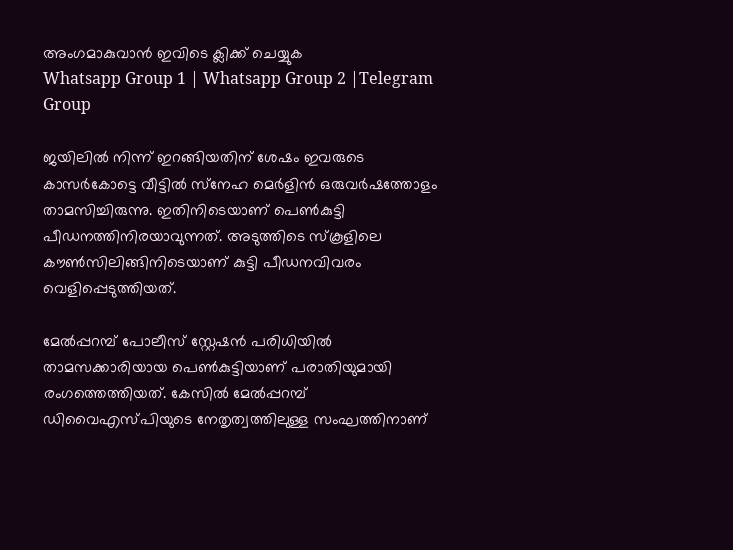അംഗമാകുവാൻ ഇവിടെ ക്ലിക്ക് ചെയ്യുക
Whatsapp Group 1 | Whatsapp Group 2 |Telegram Group

ജയിലിൽ നിന്ന് ഇറങ്ങിയതിന് ശേഷം ഇവരുടെ കാസർകോട്ടെ വീട്ടിൽ സ്‌നേഹ മെർളിൻ ഒരുവർഷത്തോളം താമസിച്ചിരുന്നു. ഇതിനിടെയാണ് പെൺകുട്ടി പീഡനത്തിനിരയാവുന്നത്. അടുത്തിടെ സ്‌കൂളിലെ കൗൺസിലിങ്ങിനിടെയാണ് കുട്ടി പീഡനവിവരം വെളിപ്പെടുത്തിയത്.

മേൽപ്പറമ്പ് പോലീസ് സ്റ്റേഷൻ പരിധിയിൽ താമസക്കാരിയായ പെൺകുട്ടിയാണ് പരാതിയുമായി രംഗത്തെത്തിയത്. കേസിൽ മേൽപ്പറമ്പ് ഡിവൈഎസ്പിയുടെ നേതൃത്വത്തിലുള്ള സംഘത്തിനാണ്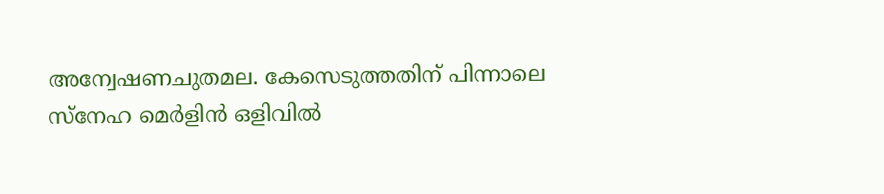അന്വേഷണചുതമല. കേസെടുത്തതിന് പിന്നാലെ സ്‌നേഹ മെർളിൻ ഒളിവിൽ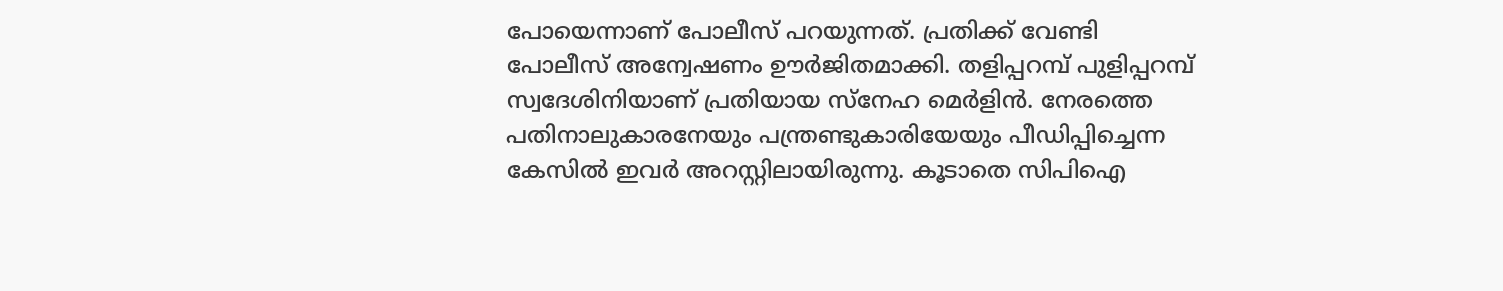പോയെന്നാണ് പോലീസ് പറയുന്നത്. പ്രതിക്ക് വേണ്ടി പോലീസ് അന്വേഷണം ഊർജിതമാക്കി. തളിപ്പറമ്പ് പുളിപ്പറമ്പ് സ്വദേശിനിയാണ് പ്രതിയായ സ്‌നേഹ മെർളിൻ. നേരത്തെ പതിനാലുകാരനേയും പന്ത്രണ്ടുകാരിയേയും പീഡിപ്പിച്ചെന്ന കേസിൽ ഇവർ അറസ്റ്റിലായിരുന്നു. കൂടാതെ സിപിഐ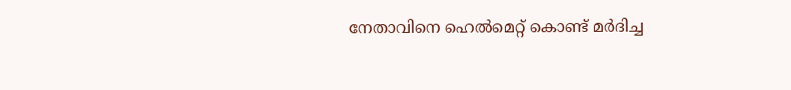നേതാവിനെ ഹെൽമെറ്റ് കൊണ്ട് മർദിച്ച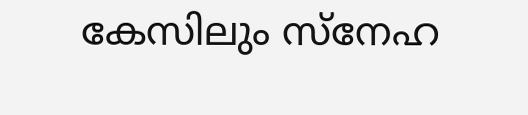കേസിലും സ്നേഹ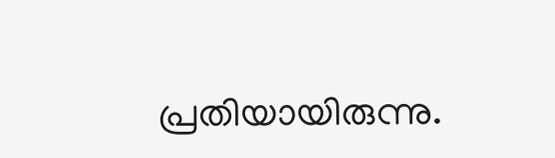പ്രതിയായിരുന്നു.